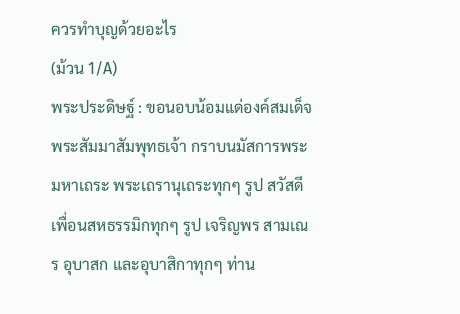ควรทำบุญด้วยอะไร
(ม้วน 1/A)
พระประดิษฐ์ : ขอนอบน้อมแด่องค์สมเด็จพระสัมมาสัมพุทธเจ้า กราบนมัสการพระมหาเถระ พระเถรานุเถระทุกๆ รูป สวัสดีเพื่อนสหธรรมิกทุกๆ รูป เจริญพร สามเณร อุบาสก และอุบาสิกาทุกๆ ท่าน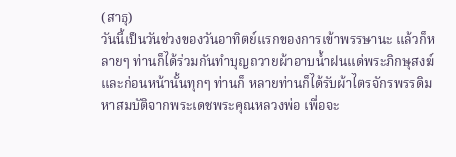(สาธุ)
วันนี้เป็นวันช่วงของวันอาทิตย์แรกของการเข้าพรรษานะ แล้วก็หลายๆ ท่านก็ได้ร่วมกันทำบุญถวายผ้าอาบน้ำฝนแด่พระภิกษุสงฆ์ และก่อนหน้านั้นทุกๆ ท่านก็ หลายท่านก็ได้รับผ้าไตรจักรพรรดิมหาสมบัติจากพระเดชพระคุณหลวงพ่อ เพื่อจะ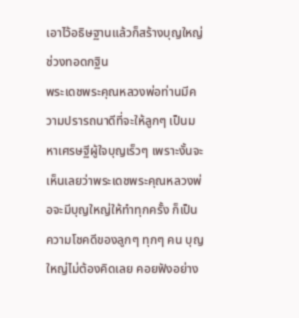เอาไว้อธิษฐานแล้วก็สร้างบุญใหญ่ช่วงทอดกฐิน
พระเดชพระคุณหลวงพ่อท่านมีความปรารถนาดีที่จะให้ลูกๆ เป็นมหาเศรษฐีผู้ใจบุญเร็วๆ เพราะงั้นจะเห็นเลยว่าพระเดชพระคุณหลวงพ่อจะมีบุญใหญ่ให้ทำทุกครั้ง ก็เป็นความโชคดีของลูกๆ ทุกๆ คน บุญใหญ่ไม่ต้องคิดเลย คอยฟังอย่าง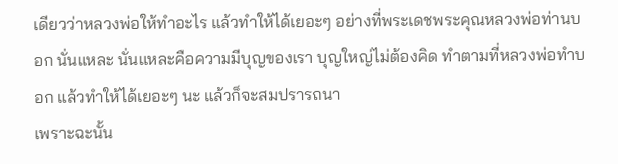เดียวว่าหลวงพ่อให้ทำอะไร แล้วทำให้ได้เยอะๆ อย่างที่พระเดชพระคุณหลวงพ่อท่านบอก นั่นแหละ นั่นแหละคือความมีบุญของเรา บุญใหญ่ไม่ต้องคิด ทำตามที่หลวงพ่อทำบอก แล้วทำให้ได้เยอะๆ นะ แล้วก็จะสมปรารถนา
เพราะฉะนั้น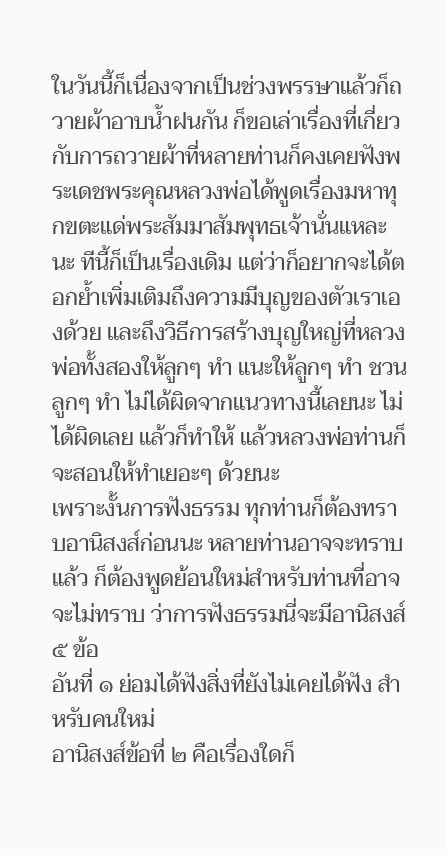ในวันนี้ก็เนื่องจากเป็นช่วงพรรษาแล้วก็ถวายผ้าอาบน้ำฝนกัน ก็ขอเล่าเรื่องที่เกี่ยวกับการถวายผ้าที่หลายท่านก็คงเคยฟังพระเดชพระคุณหลวงพ่อได้พูดเรื่องมหาทุกขตะแด่พระสัมมาสัมพุทธเจ้านั่นแหละนะ ทีนี้ก็เป็นเรื่องเดิม แต่ว่าก็อยากจะได้ตอกย้ำเพิ่มเติมถึงความมีบุญของตัวเราเองด้วย และถึงวิธีการสร้างบุญใหญ่ที่หลวงพ่อทั้งสองให้ลูกๆ ทำ แนะให้ลูกๆ ทำ ชวนลูกๆ ทำ ไม่ได้ผิดจากแนวทางนี้เลยนะ ไม่ได้ผิดเลย แล้วก็ทำให้ แล้วหลวงพ่อท่านก็จะสอนให้ทำเยอะๆ ด้วยนะ
เพราะงั้นการฟังธรรม ทุกท่านก็ต้องทราบอานิสงส์ก่อนนะ หลายท่านอาจจะทราบแล้ว ก็ต้องพูดย้อนใหม่สำหรับท่านที่อาจจะไม่ทราบ ว่าการฟังธรรมนี่จะมีอานิสงส์ ๕ ข้อ
อันที่ ๑ ย่อมได้ฟังสิ่งที่ยังไม่เคยได้ฟัง สำหรับคนใหม่
อานิสงส์ข้อที่ ๒ คือเรื่องใดก็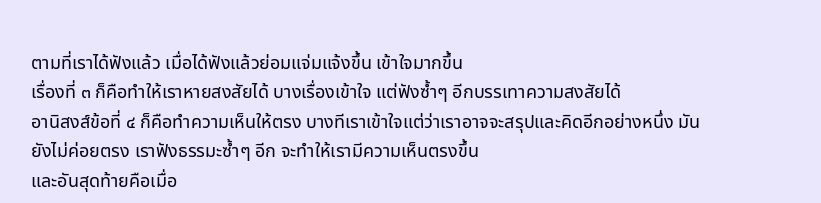ตามที่เราได้ฟังแล้ว เมื่อได้ฟังแล้วย่อมแจ่มแจ้งขึ้น เข้าใจมากขึ้น
เรื่องที่ ๓ ก็คือทำให้เราหายสงสัยได้ บางเรื่องเข้าใจ แต่ฟังซ้ำๆ อีกบรรเทาความสงสัยได้
อานิสงส์ข้อที่ ๔ ก็คือทำความเห็นให้ตรง บางทีเราเข้าใจแต่ว่าเราอาจจะสรุปและคิดอีกอย่างหนึ่ง มันยังไม่ค่อยตรง เราฟังธรรมะซ้ำๆ อีก จะทำให้เรามีความเห็นตรงขึ้น
และอันสุดท้ายคือเมื่อ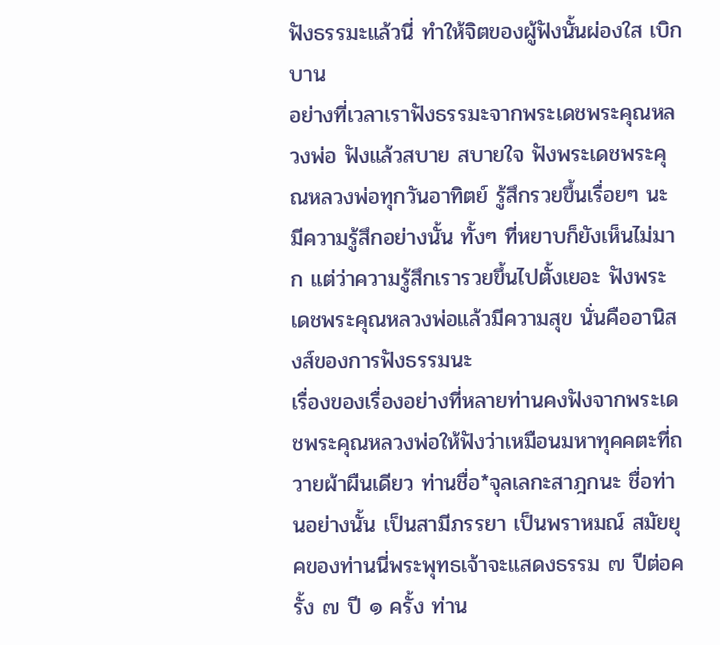ฟังธรรมะแล้วนี่ ทำให้จิตของผู้ฟังนั้นผ่องใส เบิกบาน
อย่างที่เวลาเราฟังธรรมะจากพระเดชพระคุณหลวงพ่อ ฟังแล้วสบาย สบายใจ ฟังพระเดชพระคุณหลวงพ่อทุกวันอาทิตย์ รู้สึกรวยขึ้นเรื่อยๆ นะ มีความรู้สึกอย่างนั้น ทั้งๆ ที่หยาบก็ยังเห็นไม่มาก แต่ว่าความรู้สึกเรารวยขึ้นไปตั้งเยอะ ฟังพระเดชพระคุณหลวงพ่อแล้วมีความสุข นั่นคืออานิสงส์ของการฟังธรรมนะ
เรื่องของเรื่องอย่างที่หลายท่านคงฟังจากพระเดชพระคุณหลวงพ่อให้ฟังว่าเหมือนมหาทุคคตะที่ถวายผ้าผืนเดียว ท่านชื่อ*จุลเลกะสาฎกนะ ชื่อท่านอย่างนั้น เป็นสามีภรรยา เป็นพราหมณ์ สมัยยุคของท่านนี่พระพุทธเจ้าจะแสดงธรรม ๗ ปีต่อครั้ง ๗ ปี ๑ ครั้ง ท่าน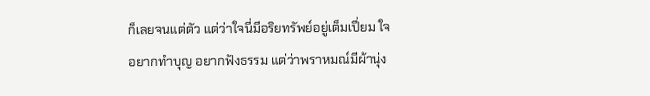ก็เลยจนแต่ตัว แต่ว่าใจนี่มีอริยทรัพย์อยู่เต็มเปี่ยม ใจอยากทำบุญ อยากฟังธรรม แต่ว่าพราหมณ์มีผ้านุ่ง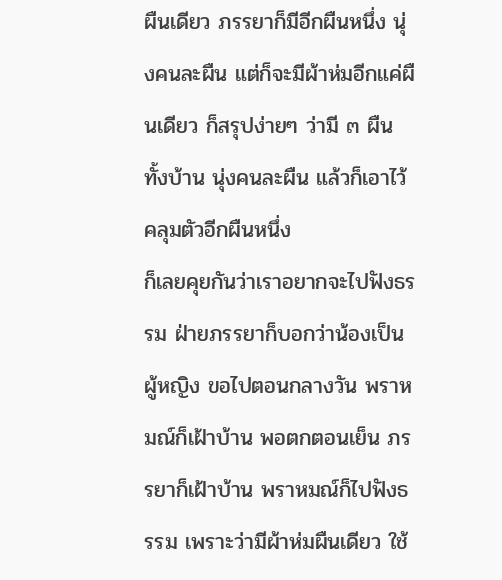ผืนเดียว ภรรยาก็มีอีกผืนหนึ่ง นุ่งคนละผืน แต่ก็จะมีผ้าห่มอีกแค่ผืนเดียว ก็สรุปง่ายๆ ว่ามี ๓ ผืน ทั้งบ้าน นุ่งคนละผืน แล้วก็เอาไว้คลุมตัวอีกผืนหนึ่ง
ก็เลยคุยกันว่าเราอยากจะไปฟังธรรม ฝ่ายภรรยาก็บอกว่าน้องเป็นผู้หญิง ขอไปตอนกลางวัน พราหมณ์ก็เฝ้าบ้าน พอตกตอนเย็น ภรรยาก็เฝ้าบ้าน พราหมณ์ก็ไปฟังธรรม เพราะว่ามีผ้าห่มผืนเดียว ใช้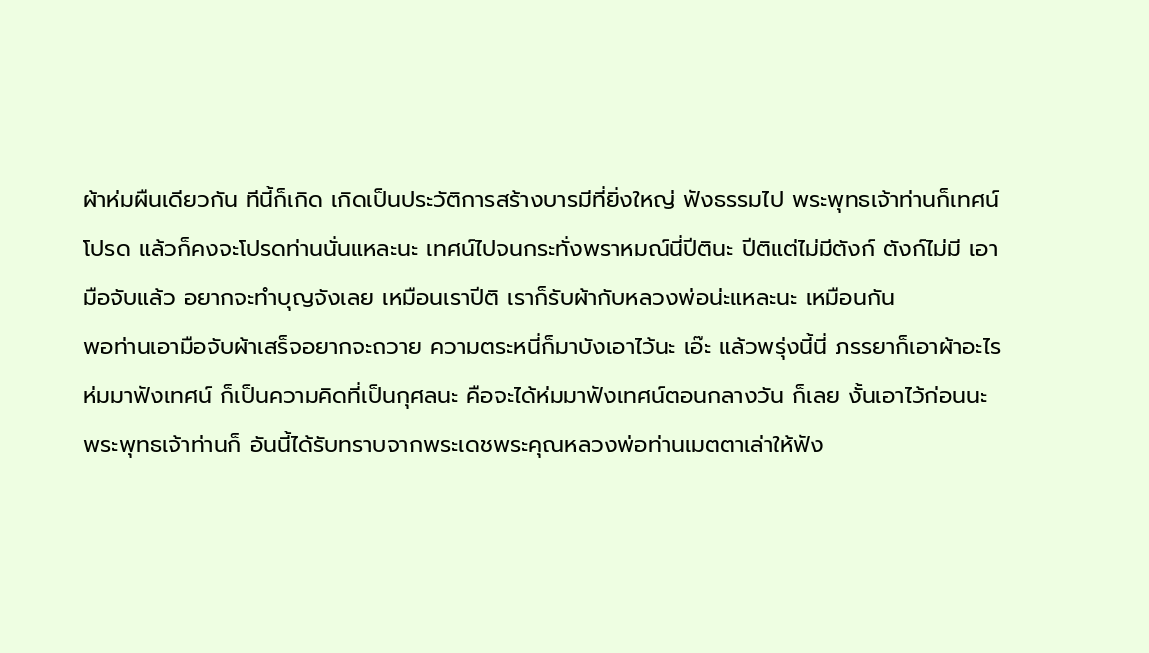ผ้าห่มผืนเดียวกัน ทีนี้ก็เกิด เกิดเป็นประวัติการสร้างบารมีที่ยิ่งใหญ่ ฟังธรรมไป พระพุทธเจ้าท่านก็เทศน์โปรด แล้วก็คงจะโปรดท่านนั่นแหละนะ เทศน์ไปจนกระทั่งพราหมณ์นี่ปีตินะ ปีติแต่ไม่มีตังก์ ตังก์ไม่มี เอามือจับแล้ว อยากจะทำบุญจังเลย เหมือนเราปีติ เราก็รับผ้ากับหลวงพ่อน่ะแหละนะ เหมือนกัน
พอท่านเอามือจับผ้าเสร็จอยากจะถวาย ความตระหนี่ก็มาบังเอาไว้นะ เอ๊ะ แล้วพรุ่งนี้นี่ ภรรยาก็เอาผ้าอะไรห่มมาฟังเทศน์ ก็เป็นความคิดที่เป็นกุศลนะ คือจะได้ห่มมาฟังเทศน์ตอนกลางวัน ก็เลย งั้นเอาไว้ก่อนนะ
พระพุทธเจ้าท่านก็ อันนี้ได้รับทราบจากพระเดชพระคุณหลวงพ่อท่านเมตตาเล่าให้ฟัง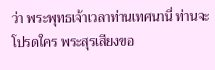ว่า พระพุทธเจ้าเวลาท่านเทศนานี่ ท่านจะโปรดใคร พระสุรเสียงขอ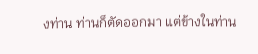งท่าน ท่านก็ตัดออกมา แต่ข้างในท่าน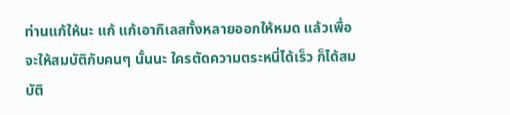ท่านแก้ให้นะ แก้ แก้เอากิเลสทั้งหลายออกให้หมด แล้วเพื่อจะให้สมบัติกับคนๆ นั้นนะ ใครตัดความตระหนี่ได้เร็ว ก็ได้สมบัติ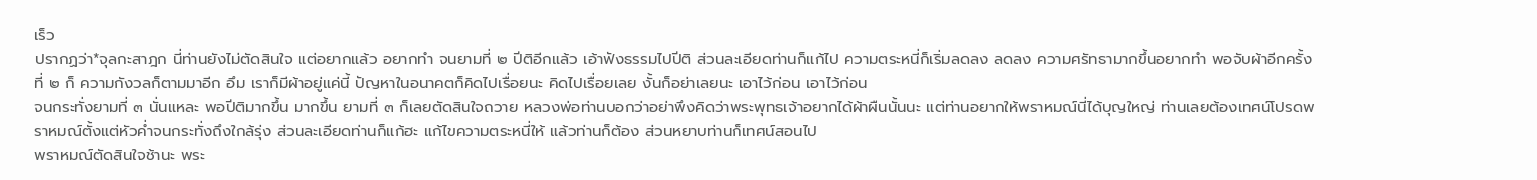เร็ว
ปรากฏว่า*จุลกะสาฎก นี่ท่านยังไม่ตัดสินใจ แต่อยากแล้ว อยากทำ จนยามที่ ๒ ปีติอีกแล้ว เอ้าฟังธรรมไปปีติ ส่วนละเอียดท่านก็แก้ไป ความตระหนี่ก็เริ่มลดลง ลดลง ความศรัทธามากขึ้นอยากทำ พอจับผ้าอีกครั้งที่ ๒ ก็ ความกังวลก็ตามมาอีก อึม เราก็มีผ้าอยู่แค่นี้ ปัญหาในอนาคตก็คิดไปเรื่อยนะ คิดไปเรื่อยเลย งั้นก็อย่าเลยนะ เอาไว้ก่อน เอาไว้ก่อน
จนกระทั่งยามที่ ๓ นั่นแหละ พอปีติมากขึ้น มากขึ้น ยามที่ ๓ ก็เลยตัดสินใจถวาย หลวงพ่อท่านบอกว่าอย่าพึงคิดว่าพระพุทธเจ้าอยากได้ผ้าผืนนั้นนะ แต่ท่านอยากให้พราหมณ์นี่ได้บุญใหญ่ ท่านเลยต้องเทศน์โปรดพราหมณ์ตั้งแต่หัวค่ำจนกระทั่งถึงใกล้รุ่ง ส่วนละเอียดท่านก็แก้ฮะ แก้ไขความตระหนี่ให้ แล้วท่านก็ต้อง ส่วนหยาบท่านก็เทศน์สอนไป
พราหมณ์ตัดสินใจช้านะ พระ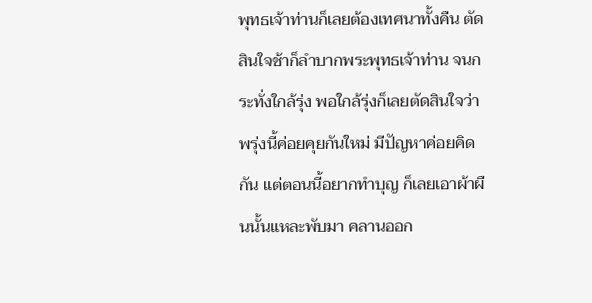พุทธเจ้าท่านก็เลยต้องเทศนาทั้งคืน ตัดสินใจช้าก็ลำบากพระพุทธเจ้าท่าน จนกระทั่งใกล้รุ่ง พอใกล้รุ่งก็เลยตัดสินใจว่าพรุ่งนี้ค่อยคุยกันใหม่ มีปัญหาค่อยคิดกัน แต่ตอนนี้อยากทำบุญ ก็เลยเอาผ้าผืนนั้นแหละพับมา คลานออก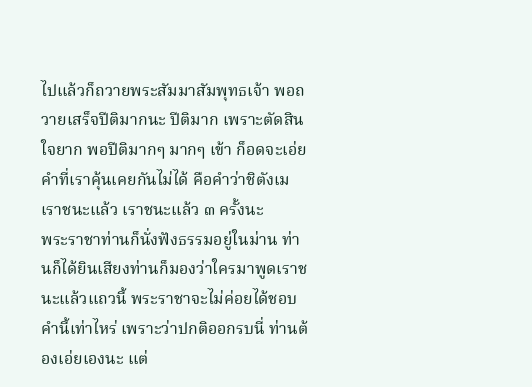ไปแล้วก็ถวายพระสัมมาสัมพุทธเจ้า พอถวายเสร็จปีติมากนะ ปีติมาก เพราะตัดสินใจยาก พอปีติมากๆ มากๆ เข้า ก็อดจะเอ่ยคำที่เราคุ้นเคยกันไม่ได้ คือคำว่าชิตังเม เราชนะแล้ว เราชนะแล้ว ๓ ครั้งนะ
พระราชาท่านก็นั่งฟังธรรมอยู่ในม่าน ท่านก็ได้ยินเสียงท่านก็มองว่าใครมาพูดเราชนะแล้วแถวนี้ พระราชาจะไม่ค่อยได้ชอบคำนี้เท่าไหร่ เพราะว่าปกติออกรบนี่ ท่านต้องเอ่ยเองนะ แต่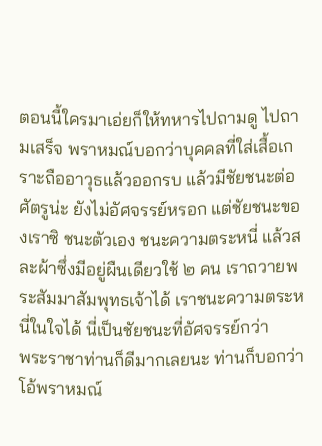ตอนนี้ใครมาเอ่ยก็ให้ทหารไปถามดู ไปถามเสร็จ พราหมณ์บอกว่าบุคคลที่ใส่เสื้อเกราะถืออาวุธแล้วออกรบ แล้วมีชัยชนะต่อศัตรูน่ะ ยังไม่อัศจรรย์หรอก แต่ชัยชนะของเราซิ ชนะตัวเอง ชนะความตระหนี่ แล้วสละผ้าซึ่งมีอยู่ผืนเดียวใช้ ๒ คน เราถวายพระสัมมาสัมพุทธเจ้าได้ เราชนะความตระหนี่ในใจได้ นี่เป็นชัยชนะที่อัศจรรย์กว่า
พระราชาท่านก็ดีมากเลยนะ ท่านก็บอกว่าโอ้พราหมณ์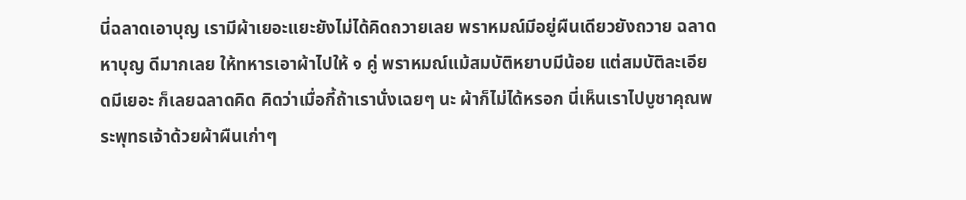นี่ฉลาดเอาบุญ เรามีผ้าเยอะแยะยังไม่ได้คิดถวายเลย พราหมณ์มีอยู่ผืนเดียวยังถวาย ฉลาดหาบุญ ดีมากเลย ให้ทหารเอาผ้าไปให้ ๑ คู่ พราหมณ์แม้สมบัติหยาบมีน้อย แต่สมบัติละเอียดมีเยอะ ก็เลยฉลาดคิด คิดว่าเมื่อกี้ถ้าเรานั่งเฉยๆ นะ ผ้าก็ไม่ได้หรอก นี่เห็นเราไปบูชาคุณพระพุทธเจ้าด้วยผ้าผืนเก่าๆ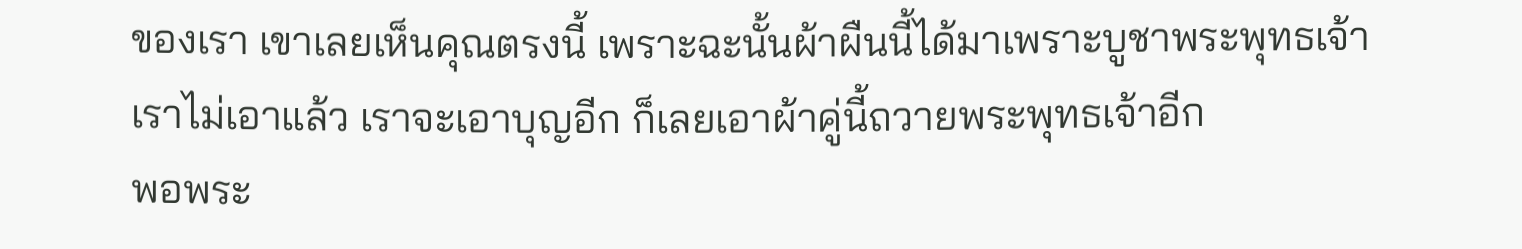ของเรา เขาเลยเห็นคุณตรงนี้ เพราะฉะนั้นผ้าผืนนี้ได้มาเพราะบูชาพระพุทธเจ้า เราไม่เอาแล้ว เราจะเอาบุญอีก ก็เลยเอาผ้าคู่นี้ถวายพระพุทธเจ้าอีก
พอพระ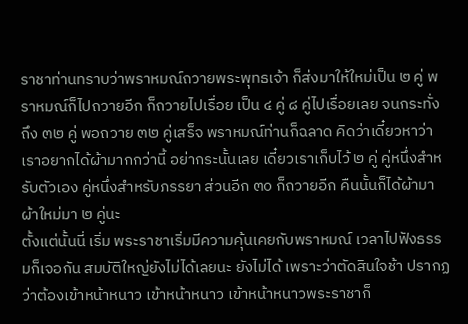ราชาท่านทราบว่าพราหมณ์ถวายพระพุทธเจ้า ก็ส่งมาให้ใหม่เป็น ๒ คู่ พราหมณ์ก็ไปถวายอีก ก็ถวายไปเรื่อย เป็น ๔ คู่ ๘ คู่ไปเรื่อยเลย จนกระทั่งถึง ๓๒ คู่ พอถวาย ๓๒ คู่เสร็จ พราหมณ์ท่านก็ฉลาด คิดว่าเดี๋ยวหาว่าเราอยากได้ผ้ามากกว่านี้ อย่ากระนั้นเลย เดี๋ยวเราเก็บไว้ ๒ คู่ คู่หนึ่งสำหรับตัวเอง คู่หนึ่งสำหรับภรรยา ส่วนอีก ๓๐ ก็ถวายอีก คืนนั้นก็ได้ผ้ามา ผ้าใหม่มา ๒ คู่นะ
ตั้งแต่นั้นนี่ เริ่ม พระราชาเริ่มมีความคุ้นเคยกับพราหมณ์ เวลาไปฟังธรรมก็เจอกัน สมบัติใหญ่ยังไม่ได้เลยนะ ยังไม่ได้ เพราะว่าตัดสินใจช้า ปรากฏว่าต้องเข้าหน้าหนาว เข้าหน้าหนาว เข้าหน้าหนาวพระราชาก็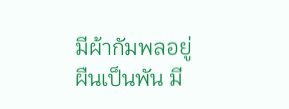มีผ้ากัมพลอยู่ผืนเป็นพัน มี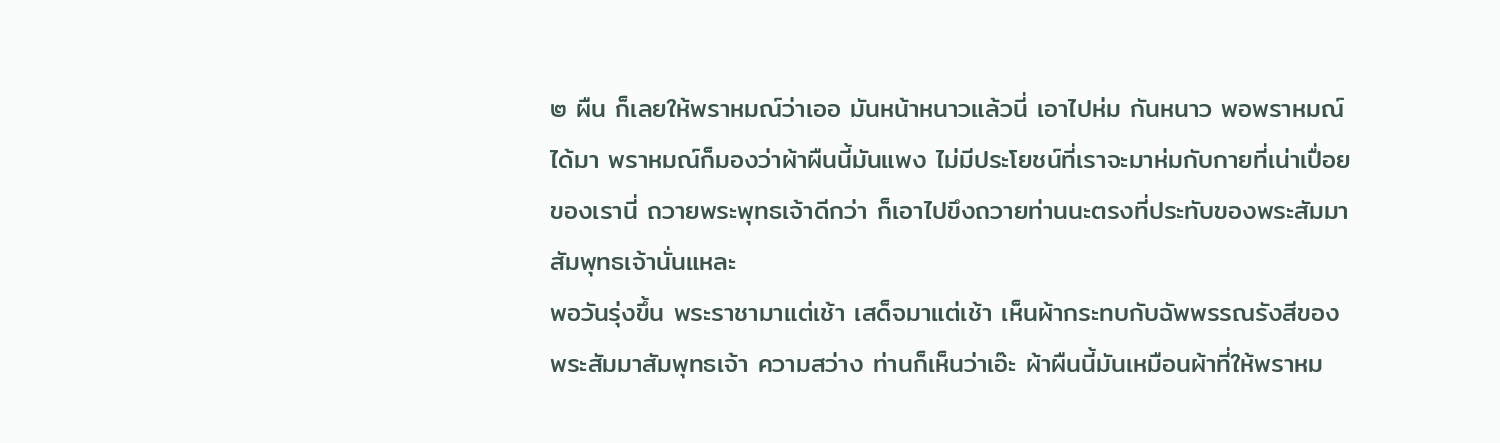๒ ผืน ก็เลยให้พราหมณ์ว่าเออ มันหน้าหนาวแล้วนี่ เอาไปห่ม กันหนาว พอพราหมณ์ได้มา พราหมณ์ก็มองว่าผ้าผืนนี้มันแพง ไม่มีประโยชน์ที่เราจะมาห่มกับกายที่เน่าเปื่อยของเรานี่ ถวายพระพุทธเจ้าดีกว่า ก็เอาไปขึงถวายท่านนะตรงที่ประทับของพระสัมมาสัมพุทธเจ้านั่นแหละ
พอวันรุ่งขึ้น พระราชามาแต่เช้า เสด็จมาแต่เช้า เห็นผ้ากระทบกับฉัพพรรณรังสีของพระสัมมาสัมพุทธเจ้า ความสว่าง ท่านก็เห็นว่าเอ๊ะ ผ้าผืนนี้มันเหมือนผ้าที่ให้พราหม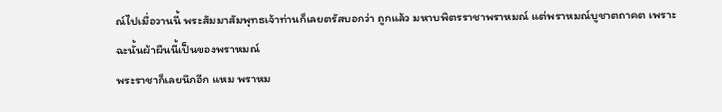ณ์ไปเมื่อวานนี้ พระสัมมาสัมพุทธเจ้าท่านก็เลยตรัสบอกว่า ถูกแล้ว มหาบพิตรราชาพราหมณ์ แต่พราหมณ์บูชาตถาคต เพราะฉะนั้นผ้าผืนนี้เป็นของพราหมณ์
พระราชาก็เลยนึกอีก แหม พราหม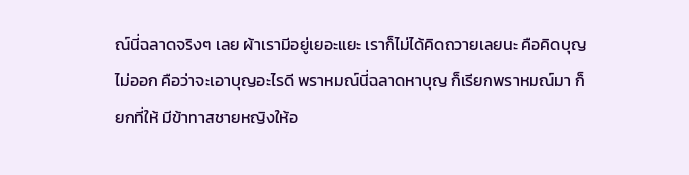ณ์นี่ฉลาดจริงๆ เลย ผ้าเรามีอยู่เยอะแยะ เราก็ไม่ได้คิดถวายเลยนะ คือคิดบุญไม่ออก คือว่าจะเอาบุญอะไรดี พราหมณ์นี่ฉลาดหาบุญ ก็เรียกพราหมณ์มา ก็ยกที่ให้ มีข้าทาสชายหญิงให้อ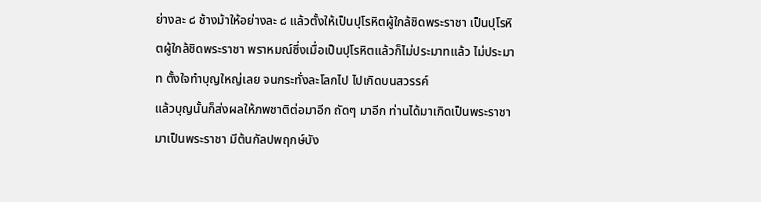ย่างละ ๘ ช้างม้าให้อย่างละ ๘ แล้วตั้งให้เป็นปุโรหิตผู้ใกล้ชิดพระราชา เป็นปุโรหิตผู้ใกล้ชิดพระราชา พราหมณ์ซึ่งเมื่อเป็นปุโรหิตแล้วก็ไม่ประมาทแล้ว ไม่ประมาท ตั้งใจทำบุญใหญ่เลย จนกระทั่งละโลกไป ไปเกิดบนสวรรค์
แล้วบุญนั้นก็ส่งผลให้ภพชาติต่อมาอีก ถัดๆ มาอีก ท่านได้มาเกิดเป็นพระราชา มาเป็นพระราชา มีต้นกัลปพฤกษ์บัง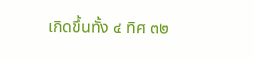เกิดขึ้นทั้ง ๔ ทิศ ๓๒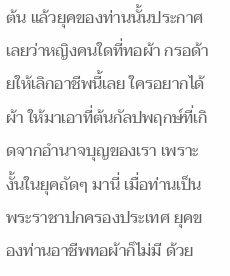ต้น แล้วยุคของท่านนั้นประกาศเลยว่าหญิงคนใดที่ทอผ้า กรอด้ายให้เลิกอาชีพนี้เลย ใครอยากได้ผ้า ให้มาเอาที่ต้นกัลปพฤกษ์ที่เกิดจากอำนาจบุญของเรา เพราะงั้นในยุคถัดๆ มานี่ เมื่อท่านเป็นพระราชาปกครองประเทศ ยุคของท่านอาชีพทอผ้าก็ไม่มี ด้วย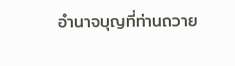อำนาจบุญที่ท่านถวาย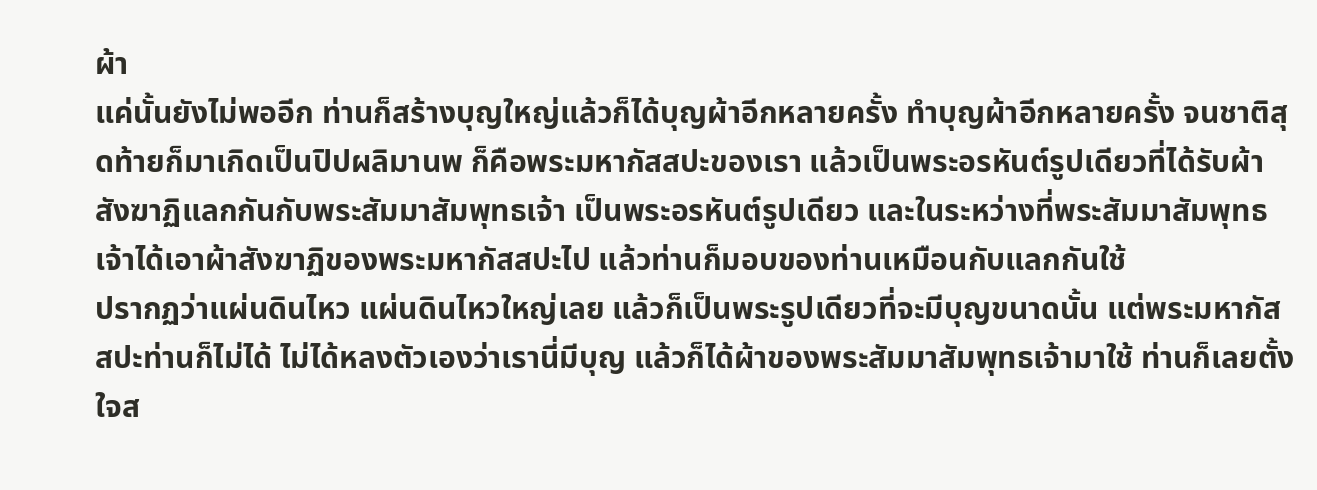ผ้า
แค่นั้นยังไม่พออีก ท่านก็สร้างบุญใหญ่แล้วก็ได้บุญผ้าอีกหลายครั้ง ทำบุญผ้าอีกหลายครั้ง จนชาติสุดท้ายก็มาเกิดเป็นปิปผลิมานพ ก็คือพระมหากัสสปะของเรา แล้วเป็นพระอรหันต์รูปเดียวที่ได้รับผ้าสังฆาฏิแลกกันกับพระสัมมาสัมพุทธเจ้า เป็นพระอรหันต์รูปเดียว และในระหว่างที่พระสัมมาสัมพุทธเจ้าได้เอาผ้าสังฆาฏิของพระมหากัสสปะไป แล้วท่านก็มอบของท่านเหมือนกับแลกกันใช้
ปรากฏว่าแผ่นดินไหว แผ่นดินไหวใหญ่เลย แล้วก็เป็นพระรูปเดียวที่จะมีบุญขนาดนั้น แต่พระมหากัสสปะท่านก็ไม่ได้ ไม่ได้หลงตัวเองว่าเรานี่มีบุญ แล้วก็ได้ผ้าของพระสัมมาสัมพุทธเจ้ามาใช้ ท่านก็เลยตั้งใจส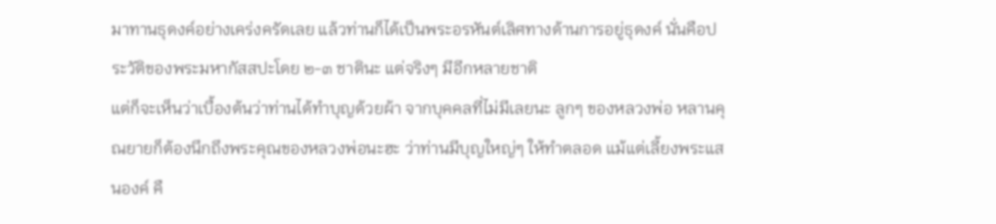มาทานธุดงค์อย่างเคร่งครัดเลย แล้วท่านก็ได้เป็นพระอรหันต์เลิศทางด้านการอยู่ธุดงค์ นั่นคือประวัติของพระมหากัสสปะโดย ๒-๓ ชาตินะ แต่จริงๆ มีอีกหลายชาติ
แต่ก็จะเห็นว่าเบื้องต้นว่าท่านได้ทำบุญด้วยผ้า จากบุคคลที่ไม่มีเลยนะ ลูกๆ ของหลวงพ่อ หลานคุณยายก็ต้องนึกถึงพระคุณของหลวงพ่อนะฮะ ว่าท่านมีบุญใหญ่ๆ ให้ทำตลอด แม้แต่เลี้ยงพระแสนองค์ คื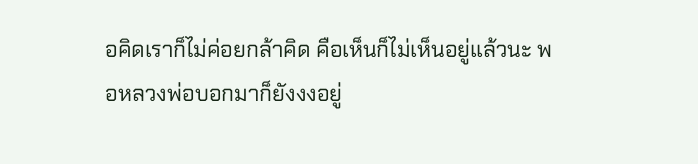อคิดเราก็ไม่ค่อยกล้าคิด คือเห็นก็ไม่เห็นอยู่แล้วนะ พอหลวงพ่อบอกมาก็ยังงงอยู่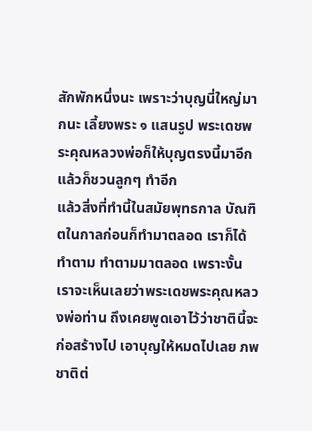สักพักหนึ่งนะ เพราะว่าบุญนี่ใหญ่มากนะ เลี้ยงพระ ๑ แสนรูป พระเดชพระคุณหลวงพ่อก็ให้บุญตรงนี้มาอีก แล้วก็ชวนลูกๆ ทำอีก
แล้วสิ่งที่ทำนี้ในสมัยพุทธกาล บัณฑิตในกาลก่อนก็ทำมาตลอด เราก็ได้ทำตาม ทำตามมาตลอด เพราะงั้นเราจะเห็นเลยว่าพระเดชพระคุณหลวงพ่อท่าน ถึงเคยพูดเอาไว้ว่าชาตินี้จะก่อสร้างไป เอาบุญให้หมดไปเลย ภพชาติต่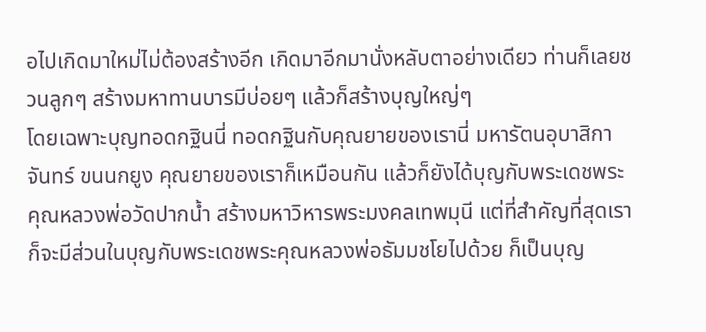อไปเกิดมาใหม่ไม่ต้องสร้างอีก เกิดมาอีกมานั่งหลับตาอย่างเดียว ท่านก็เลยชวนลูกๆ สร้างมหาทานบารมีบ่อยๆ แล้วก็สร้างบุญใหญ่ๆ
โดยเฉพาะบุญทอดกฐินนี่ ทอดกฐินกับคุณยายของเรานี่ มหารัตนอุบาสิกาจันทร์ ขนนกยูง คุณยายของเราก็เหมือนกัน แล้วก็ยังได้บุญกับพระเดชพระคุณหลวงพ่อวัดปากน้ำ สร้างมหาวิหารพระมงคลเทพมุนี แต่ที่สำคัญที่สุดเราก็จะมีส่วนในบุญกับพระเดชพระคุณหลวงพ่อธัมมชโยไปด้วย ก็เป็นบุญ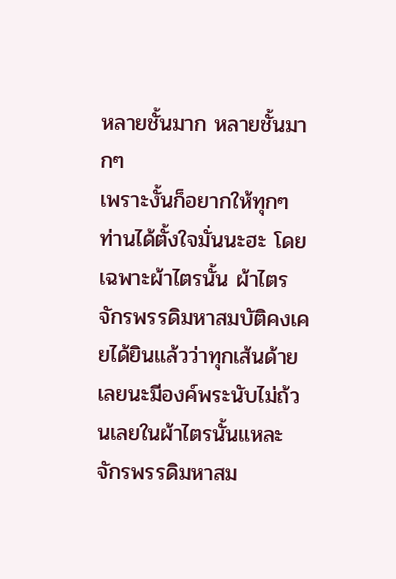หลายชั้นมาก หลายชั้นมากๆ
เพราะงั้นก็อยากให้ทุกๆ ท่านได้ตั้งใจมั่นนะฮะ โดยเฉพาะผ้าไตรนั้น ผ้าไตรจักรพรรดิมหาสมบัติคงเคยได้ยินแล้วว่าทุกเส้นด้ายเลยนะมีองค์พระนับไม่ถ้วนเลยในผ้าไตรนั้นแหละ จักรพรรดิมหาสม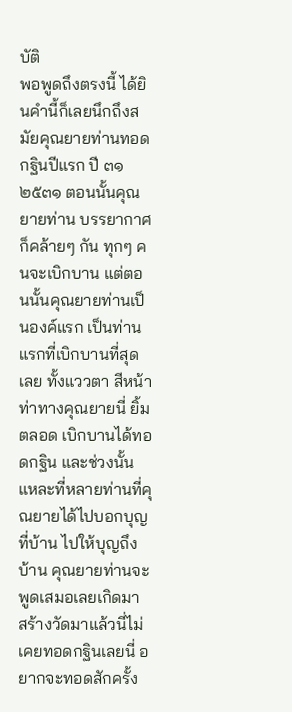บัติ
พอพูดถึงตรงนี้ ได้ยินคำนี้ก็เลยนึกถึงสมัยคุณยายท่านทอดกฐินปีแรก ปี ๓๑ ๒๕๓๑ ตอนนั้นคุณยายท่าน บรรยากาศก็คล้ายๆ กัน ทุกๆ คนจะเบิกบาน แต่ตอนนั้นคุณยายท่านเป็นองค์แรก เป็นท่านแรกที่เบิกบานที่สุดเลย ทั้งแววตา สีหน้าท่าทางคุณยายนี่ ยิ้มตลอด เบิกบานได้ทอดกฐิน และช่วงนั้นแหละที่หลายท่านที่คุณยายได้ไปบอกบุญที่บ้าน ไปให้บุญถึงบ้าน คุณยายท่านจะพูดเสมอเลยเกิดมา สร้างวัดมาแล้วนี่ไม่เคยทอดกฐินเลยนี่ อยากจะทอดสักครั้ง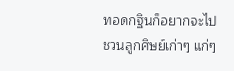ทอดกฐินก็อยากจะไปชวนลูกศิษย์เก่าๆ แก่ๆ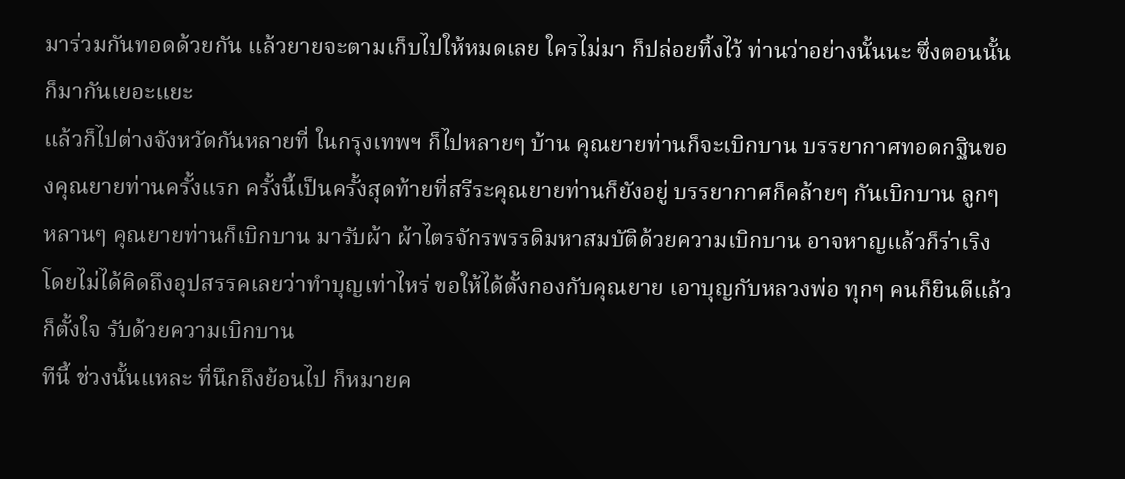มาร่วมกันทอดด้วยกัน แล้วยายจะตามเก็บไปให้หมดเลย ใครไม่มา ก็ปล่อยทิ้งไว้ ท่านว่าอย่างนั้นนะ ซึ่งตอนนั้นก็มากันเยอะแยะ
แล้วก็ไปต่างจังหวัดกันหลายที่ ในกรุงเทพฯ ก็ไปหลายๆ บ้าน คุณยายท่านก็จะเบิกบาน บรรยากาศทอดกฐินของคุณยายท่านครั้งแรก ครั้งนี้เป็นครั้งสุดท้ายที่สรีระคุณยายท่านก็ยังอยู่ บรรยากาศก็คล้ายๆ กันเบิกบาน ลูกๆ หลานๆ คุณยายท่านก็เบิกบาน มารับผ้า ผ้าไตรจักรพรรดิมหาสมบัติด้วยความเบิกบาน อาจหาญแล้วก็ร่าเริง โดยไม่ได้คิดถึงอุปสรรคเลยว่าทำบุญเท่าไหร่ ขอให้ได้ตั้งกองกับคุณยาย เอาบุญกับหลวงพ่อ ทุกๆ คนก็ยินดีแล้วก็ตั้งใจ รับด้วยความเบิกบาน
ทีนี้ ช่วงนั้นแหละ ที่นึกถึงย้อนไป ก็หมายค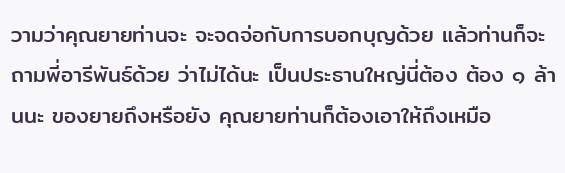วามว่าคุณยายท่านจะ จะจดจ่อกับการบอกบุญด้วย แล้วท่านก็จะถามพี่อารีพันธ์ด้วย ว่าไม่ได้นะ เป็นประธานใหญ่นี่ต้อง ต้อง ๑ ล้านนะ ของยายถึงหรือยัง คุณยายท่านก็ต้องเอาให้ถึงเหมือ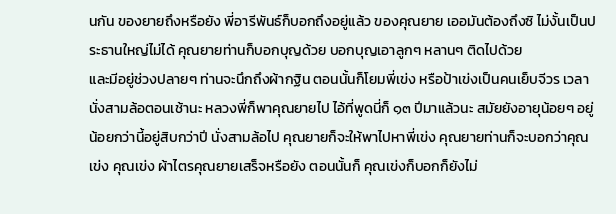นกัน ของยายถึงหรือยัง พี่อารีพันธ์ก็บอกถึงอยู่แล้ว ของคุณยาย เออมันต้องถึงซิ ไม่งั้นเป็นประธานใหญ่ไม่ได้ คุณยายท่านก็บอกบุญด้วย บอกบุญเอาลูกๆ หลานๆ ติดไปด้วย
และมีอยู่ช่วงปลายๆ ท่านจะนึกถึงผ้ากฐิน ตอนนั้นก็โยมพี่เข่ง หรือป้าเข่งเป็นคนเย็บจีวร เวลานั่งสามล้อตอนเช้านะ หลวงพี่ก็พาคุณยายไป ไอ้ที่พูดนี่ก็ ๑๓ ปีมาแล้วนะ สมัยยังอายุน้อยๆ อยู่ น้อยกว่านี้อยู่สิบกว่าปี นั่งสามล้อไป คุณยายก็จะให้พาไปหาพี่เข่ง คุณยายท่านก็จะบอกว่าคุณเข่ง คุณเข่ง ผ้าไตรคุณยายเสร็จหรือยัง ตอนนั้นก็ คุณเข่งก็บอกก็ยังไม่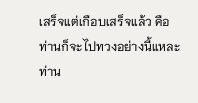เสร็จแต่เกือบเสร็จแล้ว คือท่านก็จะไปทวงอย่างนี้แหละ ท่าน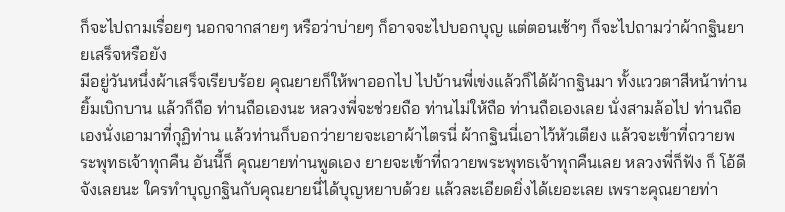ก็จะไปถามเรื่อยๆ นอกจากสายๆ หรือว่าบ่ายๆ ก็อาจจะไปบอกบุญ แต่ตอนเช้าๆ ก็จะไปถามว่าผ้ากฐินยายเสร็จหรือยัง
มีอยู่วันหนึ่งผ้าเสร็จเรียบร้อย คุณยายก็ให้พาออกไป ไปบ้านพี่เข่งแล้วก็ได้ผ้ากฐินมา ทั้งแววตาสีหน้าท่านยิ้มเบิกบาน แล้วก็ถือ ท่านถือเองนะ หลวงพี่จะช่วยถือ ท่านไม่ให้ถือ ท่านถือเองเลย นั่งสามล้อไป ท่านถือเองนั่งเอามาที่กุฏิท่าน แล้วท่านก็บอกว่ายายจะเอาผ้าไตรนี่ ผ้ากฐินนี่เอาไว้หัวเตียง แล้วจะเข้าที่ถวายพระพุทธเจ้าทุกคืน อันนี้ก็ คุณยายท่านพูดเอง ยายจะเข้าที่ถวายพระพุทธเจ้าทุกคืนเลย หลวงพี่ก็ฟัง ก็ โอ้ดีจังเลยนะ ใครทำบุญกฐินกับคุณยายนี่ได้บุญหยาบด้วย แล้วละเอียดยิ่งได้เยอะเลย เพราะคุณยายท่า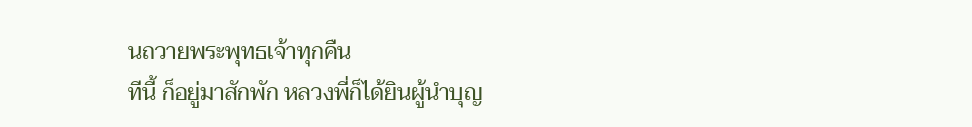นถวายพระพุทธเจ้าทุกคืน
ทีนี้ ก็อยู่มาสักพัก หลวงพี่ก็ได้ยินผู้นำบุญ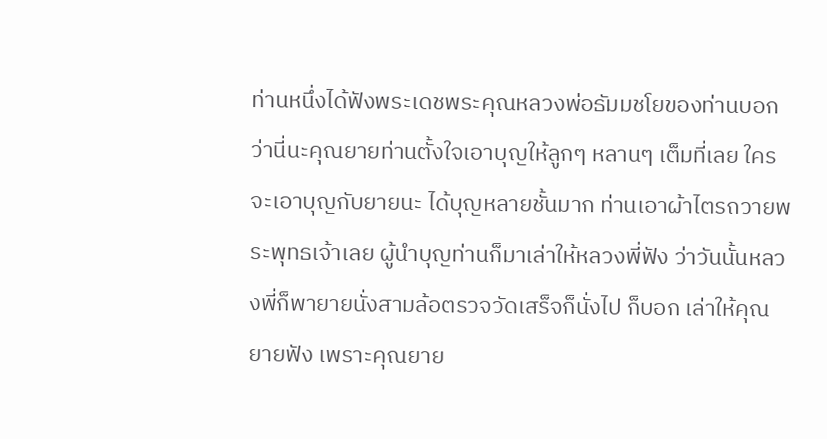ท่านหนึ่งได้ฟังพระเดชพระคุณหลวงพ่อธัมมชโยของท่านบอกว่านี่นะคุณยายท่านตั้งใจเอาบุญให้ลูกๆ หลานๆ เต็มที่เลย ใครจะเอาบุญกับยายนะ ได้บุญหลายชั้นมาก ท่านเอาผ้าไตรถวายพระพุทธเจ้าเลย ผู้นำบุญท่านก็มาเล่าให้หลวงพี่ฟัง ว่าวันนั้นหลวงพี่ก็พายายนั่งสามล้อตรวจวัดเสร็จก็นั่งไป ก็บอก เล่าให้คุณยายฟัง เพราะคุณยาย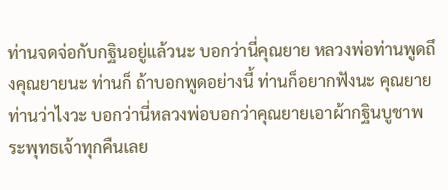ท่านจดจ่อกับกฐินอยู่แล้วนะ บอกว่านี่คุณยาย หลวงพ่อท่านพูดถึงคุณยายนะ ท่านก็ ถ้าบอกพูดอย่างนี้ ท่านก็อยากฟังนะ คุณยาย ท่านว่าไงวะ บอกว่านี่หลวงพ่อบอกว่าคุณยายเอาผ้ากฐินบูชาพระพุทธเจ้าทุกคืนเลย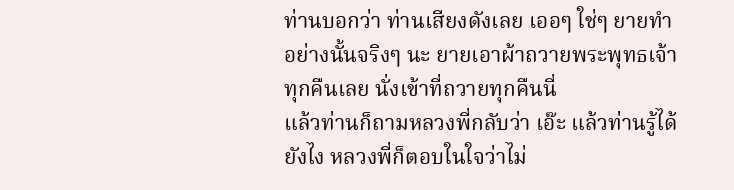ท่านบอกว่า ท่านเสียงดังเลย เออๆ ใช่ๆ ยายทำอย่างนั้นจริงๆ นะ ยายเอาผ้าถวายพระพุทธเจ้าทุกคืนเลย นั่งเข้าที่ถวายทุกคืนนี่
แล้วท่านก็ถามหลวงพี่กลับว่า เอ๊ะ แล้วท่านรู้ได้ยังไง หลวงพี่ก็ตอบในใจว่าไม่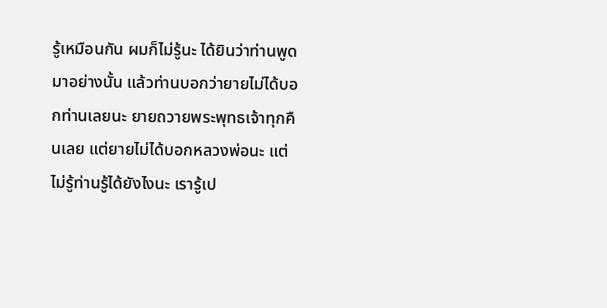รู้เหมือนกัน ผมก็ไม่รู้นะ ได้ยินว่าท่านพูดมาอย่างนั้น แล้วท่านบอกว่ายายไม่ได้บอกท่านเลยนะ ยายถวายพระพุทธเจ้าทุกคืนเลย แต่ยายไม่ได้บอกหลวงพ่อนะ แต่ไม่รู้ท่านรู้ได้ยังไงนะ เรารู้เป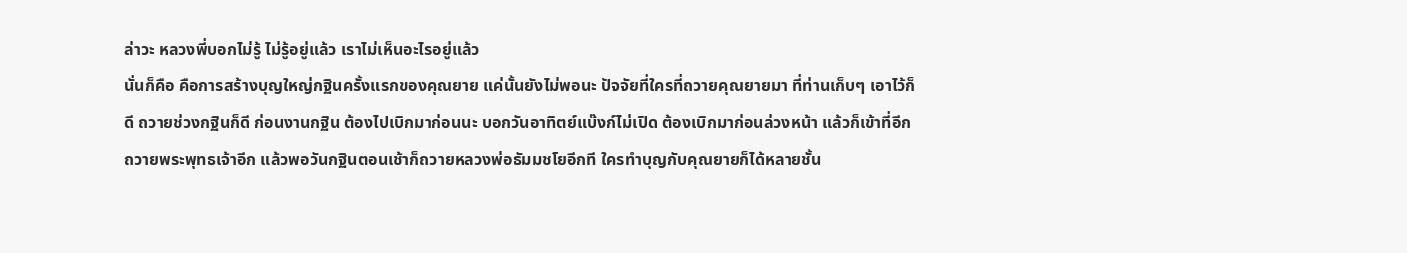ล่าวะ หลวงพี่บอกไม่รู้ ไม่รู้อยู่แล้ว เราไม่เห็นอะไรอยู่แล้ว
นั่นก็คือ คือการสร้างบุญใหญ่กฐินครั้งแรกของคุณยาย แค่นั้นยังไม่พอนะ ปัจจัยที่ใครที่ถวายคุณยายมา ที่ท่านเก็บๆ เอาไว้ก็ดี ถวายช่วงกฐินก็ดี ก่อนงานกฐิน ต้องไปเบิกมาก่อนนะ บอกวันอาทิตย์แบ๊งก์ไม่เปิด ต้องเบิกมาก่อนล่วงหน้า แล้วก็เข้าที่อีก ถวายพระพุทธเจ้าอีก แล้วพอวันกฐินตอนเช้าก็ถวายหลวงพ่อธัมมชโยอีกที ใครทำบุญกับคุณยายก็ได้หลายชั้น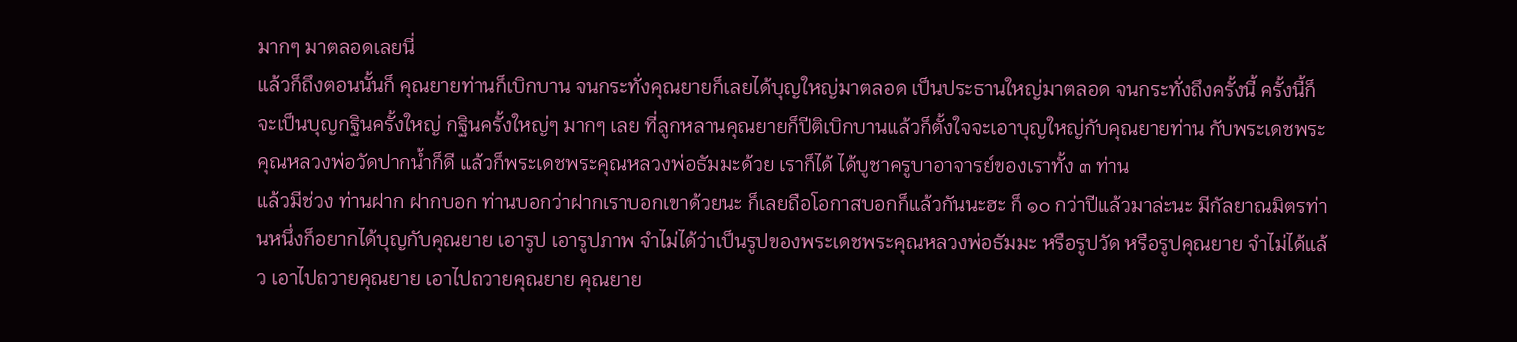มากๆ มาตลอดเลยนี่
แล้วก็ถึงตอนนั้นก็ คุณยายท่านก็เบิกบาน จนกระทั่งคุณยายก็เลยได้บุญใหญ่มาตลอด เป็นประธานใหญ่มาตลอด จนกระทั่งถึงครั้งนี้ ครั้งนี้ก็จะเป็นบุญกฐินครั้งใหญ่ กฐินครั้งใหญ่ๆ มากๆ เลย ที่ลูกหลานคุณยายก็ปีติเบิกบานแล้วก็ตั้งใจจะเอาบุญใหญ่กับคุณยายท่าน กับพระเดชพระคุณหลวงพ่อวัดปากน้ำก็ดี แล้วก็พระเดชพระคุณหลวงพ่อธัมมะด้วย เราก็ได้ ได้บูชาครูบาอาจารย์ของเราทั้ง ๓ ท่าน
แล้วมีช่วง ท่านฝาก ฝากบอก ท่านบอกว่าฝากเราบอกเขาด้วยนะ ก็เลยถือโอกาสบอกก็แล้วกันนะฮะ ก็ ๑๐ กว่าปีแล้วมาล่ะนะ มีกัลยาณมิตรท่านหนึ่งก็อยากได้บุญกับคุณยาย เอารูป เอารูปภาพ จำไม่ได้ว่าเป็นรูปของพระเดชพระคุณหลวงพ่อธัมมะ หรือรูปวัด หรือรูปคุณยาย จำไม่ได้แล้ว เอาไปถวายคุณยาย เอาไปถวายคุณยาย คุณยาย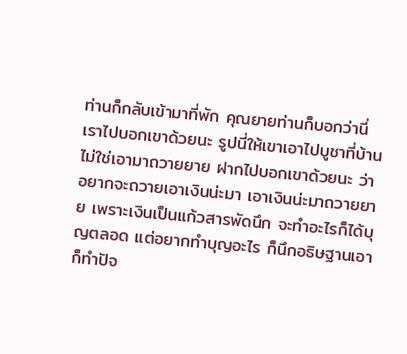ท่านก็กลับเข้ามาที่พัก คุณยายท่านก็บอกว่านี่เราไปบอกเขาด้วยนะ รูปนี่ให้เขาเอาไปบูชาที่บ้าน ไม่ใช่เอามาถวายยาย ฝากไปบอกเขาด้วยนะ ว่าอยากจะถวายเอาเงินน่ะมา เอาเงินน่ะมาถวายยาย เพราะเงินเป็นแก้วสารพัดนึก จะทำอะไรก็ได้บุญตลอด แต่อยากทำบุญอะไร ก็นึกอธิษฐานเอา ก็ทำปัจ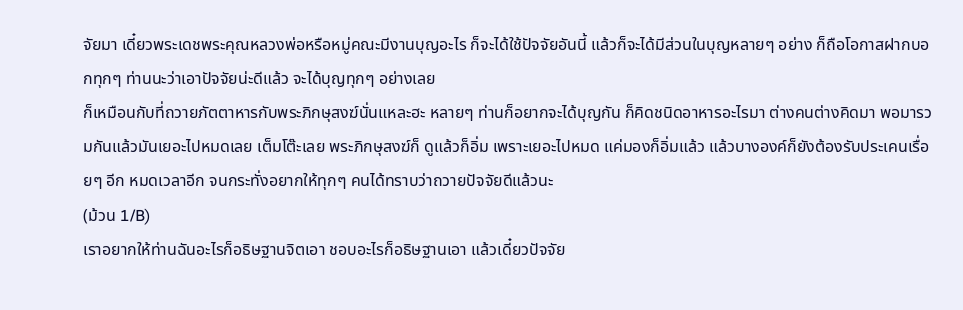จัยมา เดี๋ยวพระเดชพระคุณหลวงพ่อหรือหมู่คณะมีงานบุญอะไร ก็จะได้ใช้ปัจจัยอันนี้ แล้วก็จะได้มีส่วนในบุญหลายๆ อย่าง ก็ถือโอกาสฝากบอกทุกๆ ท่านนะว่าเอาปัจจัยน่ะดีแล้ว จะได้บุญทุกๆ อย่างเลย
ก็เหมือนกับที่ถวายภัตตาหารกับพระภิกษุสงฆ์นั่นแหละฮะ หลายๆ ท่านก็อยากจะได้บุญกัน ก็คิดชนิดอาหารอะไรมา ต่างคนต่างคิดมา พอมารวมกันแล้วมันเยอะไปหมดเลย เต็มโต๊ะเลย พระภิกษุสงฆ์ก็ ดูแล้วก็อิ่ม เพราะเยอะไปหมด แค่มองก็อิ่มแล้ว แล้วบางองค์ก็ยังต้องรับประเคนเรื่อยๆ อีก หมดเวลาอีก จนกระทั่งอยากให้ทุกๆ คนได้ทราบว่าถวายปัจจัยดีแล้วนะ
(ม้วน 1/B)
เราอยากให้ท่านฉันอะไรก็อธิษฐานจิตเอา ชอบอะไรก็อธิษฐานเอา แล้วเดี๋ยวปัจจัย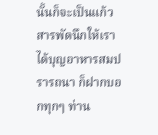นั้นก็จะเป็นแก้วสารพัดนึกให้เราได้บุญอาหารสมปรารถนา ก็ฝากบอกทุกๆ ท่าน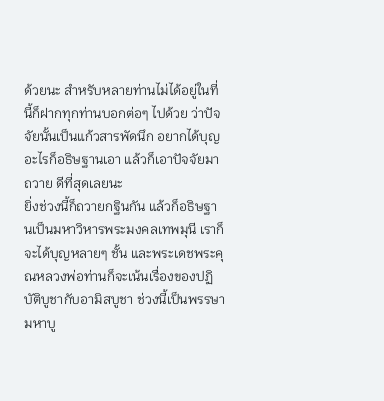ด้วยนะ สำหรับหลายท่านไม่ได้อยู่ในที่นี้ก็ฝากทุกท่านบอกต่อๆ ไปด้วย ว่าปัจจัยนั้นเป็นแก้วสารพัดนึก อยากได้บุญอะไรก็อธิษฐานเอา แล้วก็เอาปัจจัยมาถวาย ดีที่สุดเลยนะ
ยิ่งช่วงนี้ก็ถวายกฐินกัน แล้วก็อธิษฐานเป็นมหาวิหารพระมงคลเทพมุนี เราก็จะได้บุญหลายๆ ชั้น และพระเดชพระคุณหลวงพ่อท่านก็จะเน้นเรื่องของปฏิบัติบูชากับอามิสบูชา ช่วงนี้เป็นพรรษามหาบู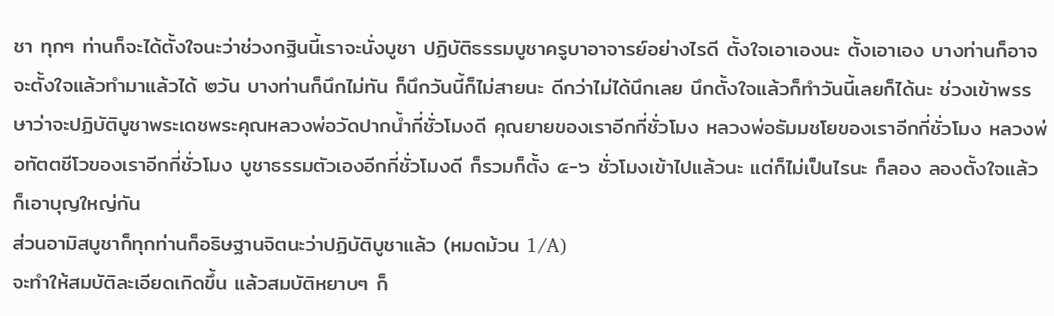ชา ทุกๆ ท่านก็จะได้ตั้งใจนะว่าช่วงกฐินนี้เราจะนั่งบูชา ปฏิบัติธรรมบูชาครูบาอาจารย์อย่างไรดี ตั้งใจเอาเองนะ ตั้งเอาเอง บางท่านก็อาจจะตั้งใจแล้วทำมาแล้วได้ ๒วัน บางท่านก็นึกไม่ทัน ก็นึกวันนี้ก็ไม่สายนะ ดีกว่าไม่ได้นึกเลย นึกตั้งใจแล้วก็ทำวันนี้เลยก็ได้นะ ช่วงเข้าพรรษาว่าจะปฏิบัติบูชาพระเดชพระคุณหลวงพ่อวัดปากน้ำกี่ชั่วโมงดี คุณยายของเราอีกกี่ชั่วโมง หลวงพ่อธัมมชโยของเราอีกกี่ชั่วโมง หลวงพ่อทัตตชีโวของเราอีกกี่ชั่วโมง บูชาธรรมตัวเองอีกกี่ชั่วโมงดี ก็รวมก็ตั้ง ๕-๖ ชั่วโมงเข้าไปแล้วนะ แต่ก็ไม่เป็นไรนะ ก็ลอง ลองตั้งใจแล้วก็เอาบุญใหญ่กัน
ส่วนอามิสบูชาก็ทุกท่านก็อธิษฐานจิตนะว่าปฏิบัติบูชาแล้ว (หมดม้วน 1/A)
จะทำให้สมบัติละเอียดเกิดขึ้น แล้วสมบัติหยาบๆ ก็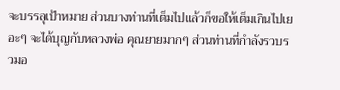จะบรรลุเป้าหมาย ส่วนบางท่านที่เต็มไปแล้วก็ขอให้เต็มเกินไปเยอะๆ จะได้บุญกับหลวงพ่อ คุณยายมากๆ ส่วนท่านที่กำลังรวบรวมอ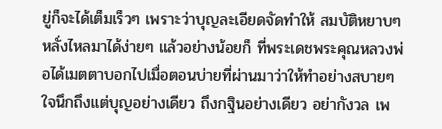ยู่ก็จะได้เต็มเร็วๆ เพราะว่าบุญละเอียดจัดทำให้ สมบัติหยาบๆ หลั่งไหลมาได้ง่ายๆ แล้วอย่างน้อยก็ ที่พระเดชพระคุณหลวงพ่อได้เมตตาบอกไปเมื่อตอนบ่ายที่ผ่านมาว่าให้ทำอย่างสบายๆ ใจนึกถึงแต่บุญอย่างเดียว ถึงกฐินอย่างเดียว อย่ากังวล เพ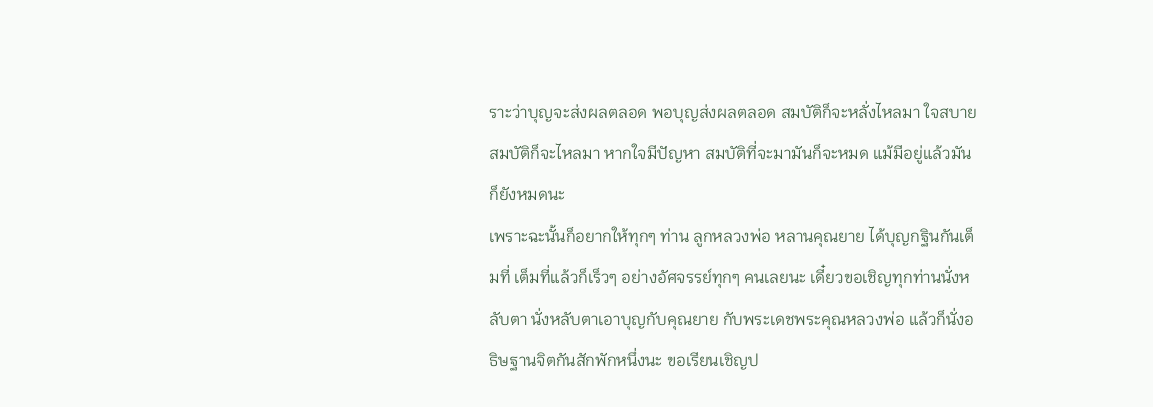ราะว่าบุญจะส่งผลตลอด พอบุญส่งผลตลอด สมบัติก็จะหลั่งไหลมา ใจสบาย สมบัติก็จะไหลมา หากใจมีปัญหา สมบัติที่จะมามันก็จะหมด แม้มีอยู่แล้วมันก็ยังหมดนะ
เพราะฉะนั้นก็อยากให้ทุกๆ ท่าน ลูกหลวงพ่อ หลานคุณยาย ได้บุญกฐินกันเต็มที่ เต็มที่แล้วก็เร็วๆ อย่างอัศจรรย์ทุกๆ คนเลยนะ เดี๋ยวขอเชิญทุกท่านนั่งหลับตา นั่งหลับตาเอาบุญกับคุณยาย กับพระเดชพระคุณหลวงพ่อ แล้วก็นั่งอธิษฐานจิตกันสักพักหนึ่งนะ ขอเรียนเชิญป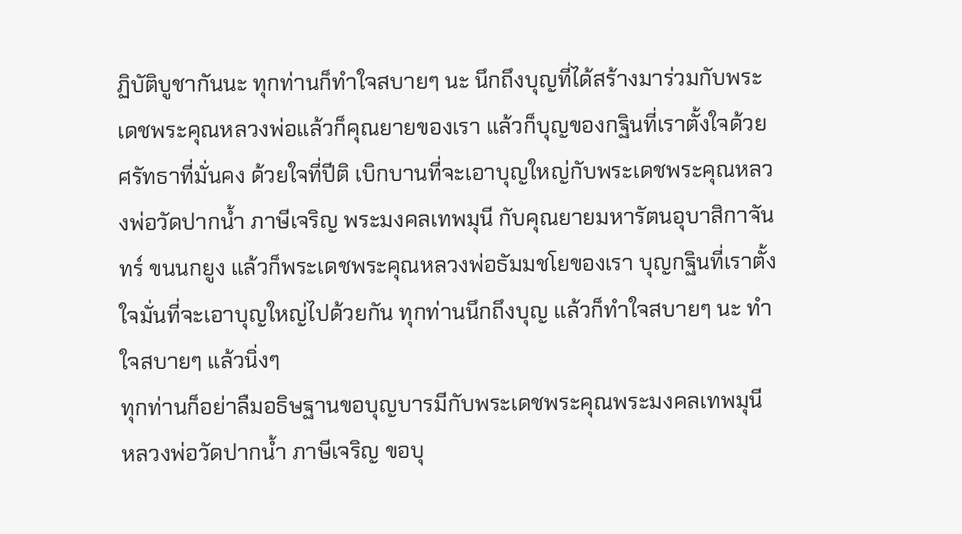ฏิบัติบูชากันนะ ทุกท่านก็ทำใจสบายๆ นะ นึกถึงบุญที่ได้สร้างมาร่วมกับพระเดชพระคุณหลวงพ่อแล้วก็คุณยายของเรา แล้วก็บุญของกฐินที่เราตั้งใจด้วยศรัทธาที่มั่นคง ด้วยใจที่ปีติ เบิกบานที่จะเอาบุญใหญ่กับพระเดชพระคุณหลวงพ่อวัดปากน้ำ ภาษีเจริญ พระมงคลเทพมุนี กับคุณยายมหารัตนอุบาสิกาจันทร์ ขนนกยูง แล้วก็พระเดชพระคุณหลวงพ่อธัมมชโยของเรา บุญกฐินที่เราตั้งใจมั่นที่จะเอาบุญใหญ่ไปด้วยกัน ทุกท่านนึกถึงบุญ แล้วก็ทำใจสบายๆ นะ ทำใจสบายๆ แล้วนิ่งๆ
ทุกท่านก็อย่าลืมอธิษฐานขอบุญบารมีกับพระเดชพระคุณพระมงคลเทพมุนี หลวงพ่อวัดปากน้ำ ภาษีเจริญ ขอบุ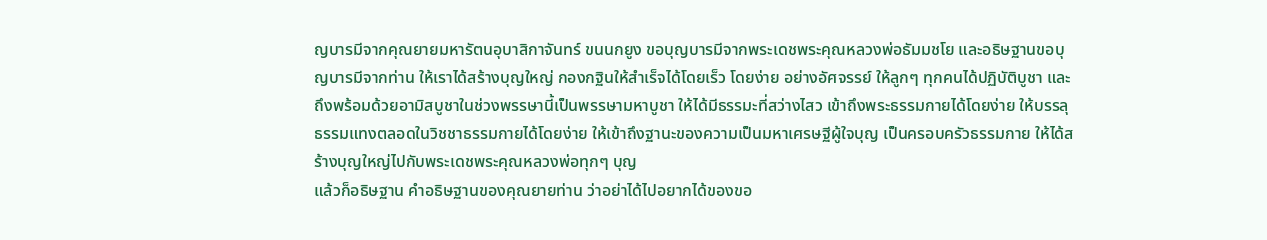ญบารมีจากคุณยายมหารัตนอุบาสิกาจันทร์ ขนนกยูง ขอบุญบารมีจากพระเดชพระคุณหลวงพ่อธัมมชโย และอธิษฐานขอบุญบารมีจากท่าน ให้เราได้สร้างบุญใหญ่ กองกฐินให้สำเร็จได้โดยเร็ว โดยง่าย อย่างอัศจรรย์ ให้ลูกๆ ทุกคนได้ปฏิบัติบูชา และถึงพร้อมด้วยอามิสบูชาในช่วงพรรษานี้เป็นพรรษามหาบูชา ให้ได้มีธรรมะที่สว่างไสว เข้าถึงพระธรรมกายได้โดยง่าย ให้บรรลุธรรมแทงตลอดในวิชชาธรรมกายได้โดยง่าย ให้เข้าถึงฐานะของความเป็นมหาเศรษฐีผู้ใจบุญ เป็นครอบครัวธรรมกาย ให้ได้สร้างบุญใหญ่ไปกับพระเดชพระคุณหลวงพ่อทุกๆ บุญ
แล้วก็อธิษฐาน คำอธิษฐานของคุณยายท่าน ว่าอย่าได้ไปอยากได้ของขอ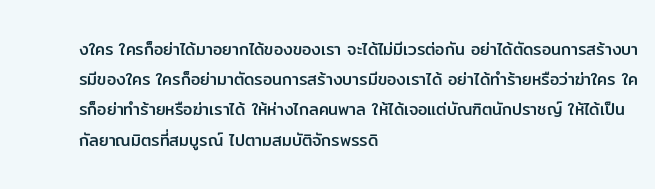งใคร ใครก็อย่าได้มาอยากได้ของของเรา จะได้ไม่มีเวรต่อกัน อย่าได้ตัดรอนการสร้างบารมีของใคร ใครก็อย่ามาตัดรอนการสร้างบารมีของเราได้ อย่าได้ทำร้ายหรือว่าฆ่าใคร ใครก็อย่าทำร้ายหรือฆ่าเราได้ ให้ห่างไกลคนพาล ให้ได้เจอแต่บัณฑิตนักปราชญ์ ให้ได้เป็นกัลยาณมิตรที่สมบูรณ์ ไปตามสมบัติจักรพรรดิ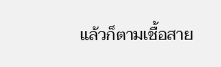แล้วก็ตามเชื้อสาย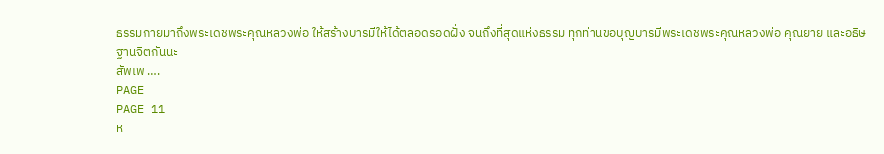ธรรมกายมาถึงพระเดชพระคุณหลวงพ่อ ให้สร้างบารมีให้ได้ตลอดรอดฝั่ง จนถึงที่สุดแห่งธรรม ทุกท่านขอบุญบารมีพระเดชพระคุณหลวงพ่อ คุณยาย และอธิษฐานจิตกันนะ
สัพเพ ….
PAGE
PAGE 11
ห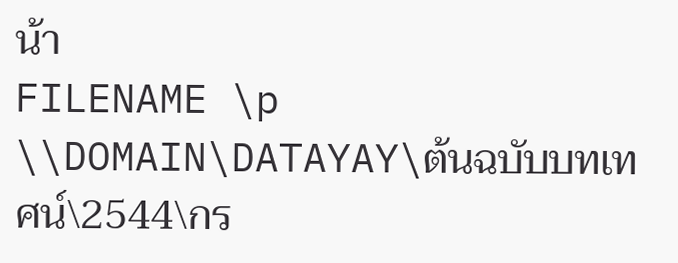น้า
FILENAME \p \\DOMAIN\DATAYAY\ต้นฉบับบทเทศน์\2544\กร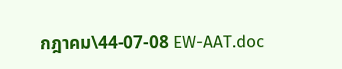กฎาคม\44-07-08 EW-AAT.doc